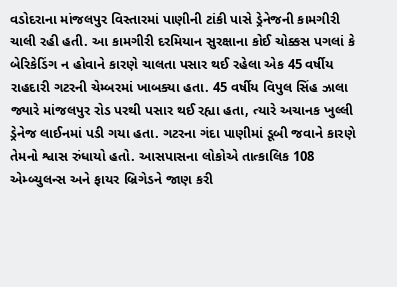વડોદરાના માંજલપુર વિસ્તારમાં પાણીની ટાંકી પાસે ડ્રેનેજની કામગીરી ચાલી રહી હતી. આ કામગીરી દરમિયાન સુરક્ષાના કોઈ ચોક્કસ પગલાં કે બેરિકેડિંગ ન હોવાને કારણે ચાલતા પસાર થઈ રહેલા એક 45 વર્ષીય રાહદારી ગટરની ચેમ્બરમાં ખાબક્યા હતા. 45 વર્ષીય વિપુલ સિંહ ઝાલા જ્યારે માંજલપુર રોડ પરથી પસાર થઈ રહ્યા હતા, ત્યારે અચાનક ખુલ્લી ડ્રેનેજ લાઈનમાં પડી ગયા હતા. ગટરના ગંદા પાણીમાં ડૂબી જવાને કારણે તેમનો શ્વાસ રુંધાયો હતો. આસપાસના લોકોએ તાત્કાલિક 108 એમ્બ્યુલન્સ અને ફાયર બ્રિગેડને જાણ કરી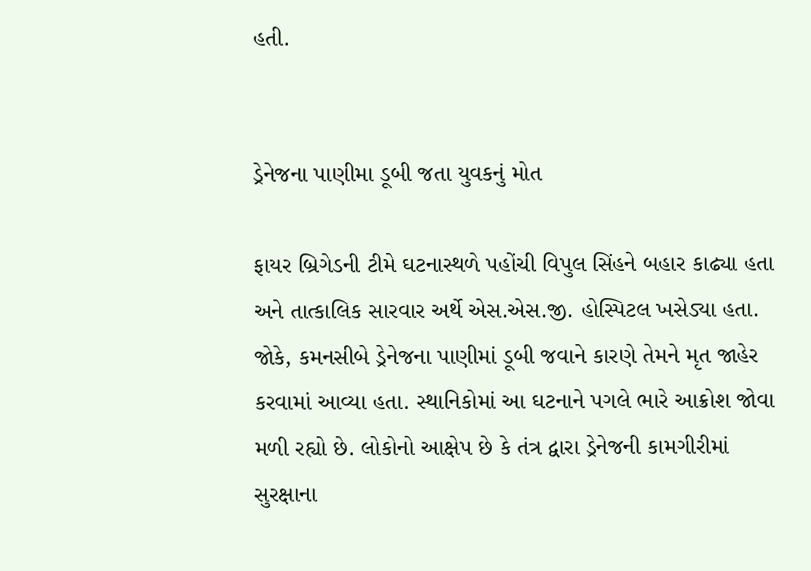હતી.


ડ્રેનેજના પાણીમા ડૂબી જતા યુવકનું મોત

ફાયર બ્રિગેડની ટીમે ઘટનાસ્થળે પહોંચી વિપુલ સિંહને બહાર કાઢ્યા હતા અને તાત્કાલિક સારવાર અર્થે એસ.એસ.જી. હોસ્પિટલ ખસેડ્યા હતા. જોકે, કમનસીબે ડ્રેનેજના પાણીમાં ડૂબી જવાને કારણે તેમને મૃત જાહેર કરવામાં આવ્યા હતા. સ્થાનિકોમાં આ ઘટનાને પગલે ભારે આક્રોશ જોવા મળી રહ્યો છે. લોકોનો આક્ષેપ છે કે તંત્ર દ્વારા ડ્રેનેજની કામગીરીમાં સુરક્ષાના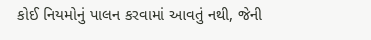કોઈ નિયમોનું પાલન કરવામાં આવતું નથી, જેની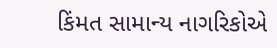કિંમત સામાન્ય નાગરિકોએ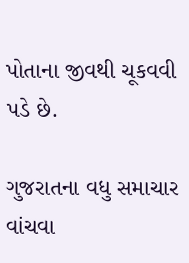પોતાના જીવથી ચૂકવવી પડે છે.

ગુજરાતના વધુ સમાચાર વાંચવા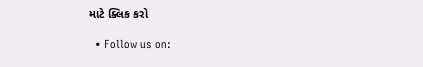માટે ક્લિક કરો

  • Follow us on: